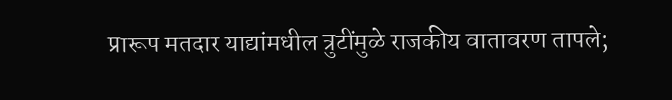प्रारूप मतदार याद्यांमधील त्रुटींमुळे राजकीय वातावरण तापले;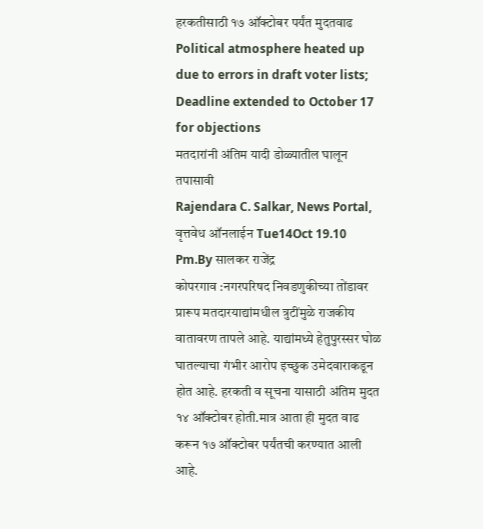हरकतीसाठी १७ ऑक्टोबर पर्यंत मुदतवाढ
Political atmosphere heated up due to errors in draft voter lists; Deadline extended to October 17 for objections
मतदारांनी अंतिम यादी डोळ्यातील घालून तपासावी
Rajendara C. Salkar, News Portal, वृत्तवेध ऑनलाईन Tue14Oct 19.10 Pm.By सालकर राजेंद्र
कोपरगाव :नगरपरिषद निवडणुकीच्या तोंडावर प्रारूप मतदारयाद्यांमधील त्रुटींमुळे राजकीय वातावरण तापले आहे. याद्यांमध्ये हेतुपुरस्सर घोळ घातल्याचा गंभीर आरोप इच्छुक उमेदवाराकडून होत आहे. हरकती व सूचना यासाठी अंतिम मुदत १४ ऑक्टोबर होती.मात्र आता ही मुदत वाढ करून १७ ऑक्टोबर पर्यंतची करण्यात आली आहे.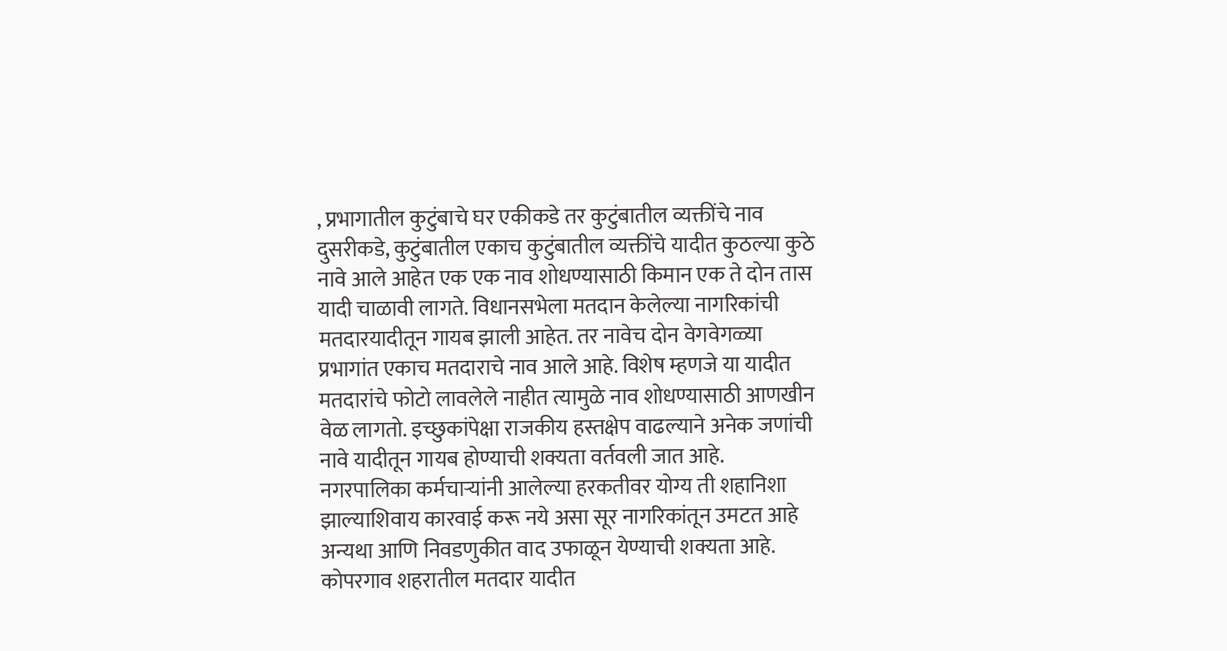, प्रभागातील कुटुंबाचे घर एकीकडे तर कुटुंबातील व्यक्तींचे नाव दुसरीकडे, कुटुंबातील एकाच कुटुंबातील व्यक्तींचे यादीत कुठल्या कुठे नावे आले आहेत एक एक नाव शोधण्यासाठी किमान एक ते दोन तास यादी चाळावी लागते. विधानसभेला मतदान केलेल्या नागरिकांची मतदारयादीतून गायब झाली आहेत. तर नावेच दोन वेगवेगळ्या प्रभागांत एकाच मतदाराचे नाव आले आहे. विशेष म्हणजे या यादीत मतदारांचे फोटो लावलेले नाहीत त्यामुळे नाव शोधण्यासाठी आणखीन वेळ लागतो. इच्छुकांपेक्षा राजकीय हस्तक्षेप वाढल्याने अनेक जणांची नावे यादीतून गायब होण्याची शक्यता वर्तवली जात आहे. नगरपालिका कर्मचाऱ्यांनी आलेल्या हरकतीवर योग्य ती शहानिशा झाल्याशिवाय कारवाई करू नये असा सूर नागरिकांतून उमटत आहे अन्यथा आणि निवडणुकीत वाद उफाळून येण्याची शक्यता आहे.
कोपरगाव शहरातील मतदार यादीत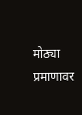मोठ्या प्रमाणावर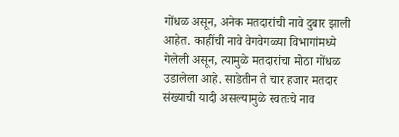गोंधळ असून, अनेक मतदारांची नावे दुबार झाली आहेत. काहींची नावे वेगवेगळ्या विभागांमध्ये गेलेली असून, त्यामुळे मतदारांचा मोठा गोंधळ उडालेला आहे. साडेतीन ते चार हजार मतदार संख्याची यादी असल्यामुळे स्वतःचे नाव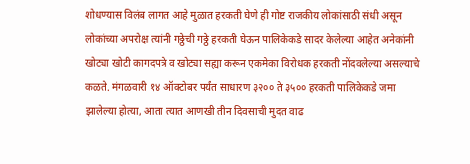शोधण्यास विलंब लागत आहे मुळात हरकती घेणे ही गोष्ट राजकीय लोकांसाठी संधी असून लोकांच्या अपरोक्ष त्यांनी गठ्ठेची गठ्ठे हरकती घेऊन पालिकेकडे सादर केलेल्या आहेत अनेकांनी खोट्या खोटी कागदपत्रे व खोट्या सह्या करून एकमेका विरोधक हरकती नोंदवलेल्या असल्याचे कळते. मंगळवारी १४ ऑक्टोबर पर्यंत साधारण ३२०० ते ३५०० हरकती पालिकेकडे जमा झालेल्या होत्या, आता त्यात आणखी तीन दिवसाची मुदत वाढ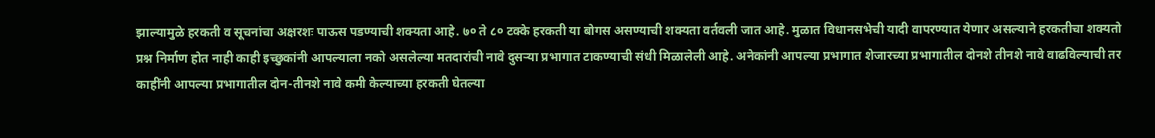झाल्यामुळे हरकती व सूचनांचा अक्षरशः पाऊस पडण्याची शक्यता आहे. ७० ते ८० टक्के हरकती या बोगस असण्याची शक्यता वर्तवली जात आहे. मुळात विधानसभेची यादी वापरण्यात येणार असल्याने हरकतीचा शक्यतो प्रश्न निर्माण होत नाही काही इच्छुकांनी आपल्याला नको असलेल्या मतदारांची नावे दुसऱ्या प्रभागात टाकण्याची संधी मिळालेली आहे. अनेकांनी आपल्या प्रभागात शेजारच्या प्रभागातील दोनशे तीनशे नावे वाढविल्याची तर काहींनी आपल्या प्रभागातील दोन-तीनशे नावे कमी केल्याच्या हरकती घेतल्या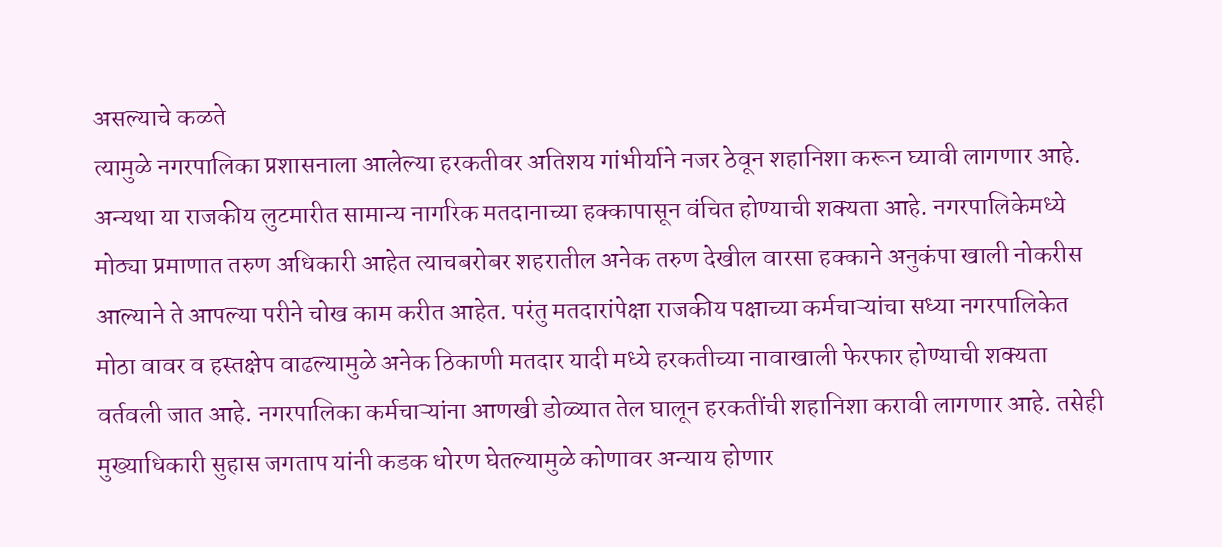असल्याचे कळते
त्यामुळे नगरपालिका प्रशासनाला आलेल्या हरकतीवर अतिशय गांभीर्याने नजर ठेवून शहानिशा करून घ्यावी लागणार आहे. अन्यथा या राजकीय लुटमारीत सामान्य नागरिक मतदानाच्या हक्कापासून वंचित होण्याची शक्यता आहे. नगरपालिकेमध्ये मोठ्या प्रमाणात तरुण अधिकारी आहेत त्याचबरोबर शहरातील अनेक तरुण देखील वारसा हक्काने अनुकंपा खाली नोकरीस आल्याने ते आपल्या परीने चोख काम करीत आहेत. परंतु मतदारांपेक्षा राजकीय पक्षाच्या कर्मचाऱ्यांचा सध्या नगरपालिकेत मोठा वावर व हस्तक्षेप वाढल्यामुळे अनेक ठिकाणी मतदार यादी मध्ये हरकतीच्या नावाखाली फेरफार होण्याची शक्यता वर्तवली जात आहे. नगरपालिका कर्मचाऱ्यांना आणखी डोळ्यात तेल घालून हरकतींची शहानिशा करावी लागणार आहे. तसेही मुख्याधिकारी सुहास जगताप यांनी कडक धोरण घेतल्यामुळे कोणावर अन्याय होणार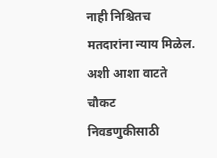नाही निश्चितच मतदारांना न्याय मिळेल. अशी आशा वाटते
चौकट
निवडणुकीसाठी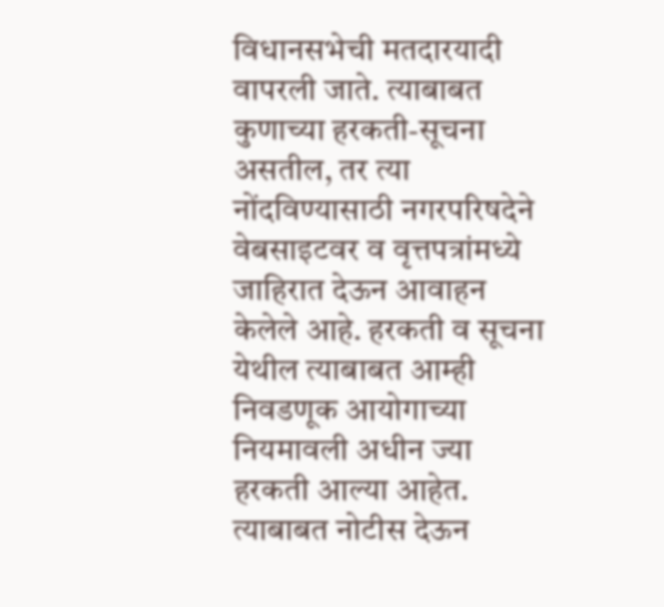विधानसभेची मतदारयादी वापरली जाते. त्याबाबत कुणाच्या हरकती-सूचना असतील, तर त्या नोंदविण्यासाठी नगरपरिषदेने वेबसाइटवर व वृत्तपत्रांमध्ये जाहिरात देऊन आवाहन केलेले आहे. हरकती व सूचना येथील त्याबाबत आम्ही निवडणूक आयोगाच्या नियमावली अधीन ज्या हरकती आल्या आहेत. त्याबाबत नोटीस देऊन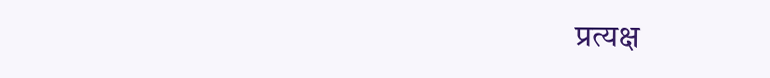प्रत्यक्ष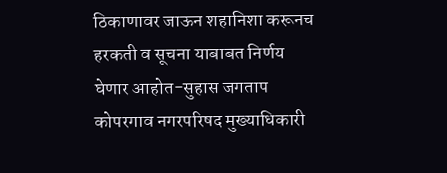ठिकाणावर जाऊन शहानिशा करूनच हरकती व सूचना याबाबत निर्णय घेणार आहोत-सुहास जगताप कोपरगाव नगरपरिषद मुख्याधिकारी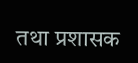तथा प्रशासक